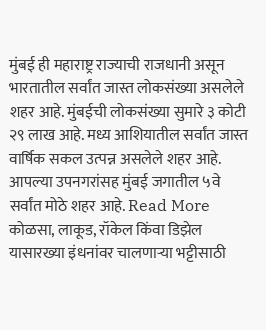मुंबई ही महाराष्ट्र राज्याची राजधानी असून भारतातील सर्वांत जास्त लोकसंख्या असलेले शहर आहे. मुंबईची लोकसंख्या सुमारे ३ कोटी २९ लाख आहे. मध्य आशियातील सर्वांत जास्त वार्षिक सकल उत्पन्न असलेले शहर आहे. आपल्या उपनगरांसह मुंबई जगातील ५वे सर्वांत मोठे शहर आहे. Read More
कोळसा, लाकूड, रॉकेल किंवा डिझेल यासारख्या इंधनांवर चालणाऱ्या भट्टीसाठी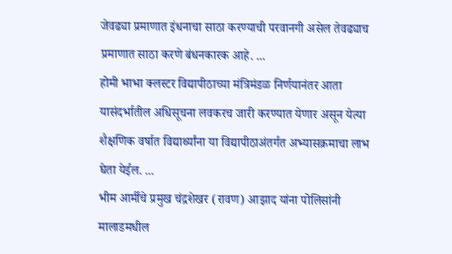जेवढ्या प्रमाणात इंधनाचा साठा करण्याची परवानगी असेल तेवढ्याच प्रमाणात साठा करणे बंधनकारक आहे. ...
होमी भाभा क्लस्टर विद्यापीठाच्या मंत्रिमंडळ निर्णयानंतर आता यासंदर्भातील अधिसूचना लवकरच जारी करण्यात येणार असून येत्या शैक्षणिक वर्षात विद्यार्थ्यांना या विद्यापीठाअंतर्गत अभ्यासक्रमाचा लाभ घेता येईल. ...
भीम आर्मीचे प्रमुख चंद्रशेखर (रावण) आझाद यांना पोलिसांनी मालाडमधील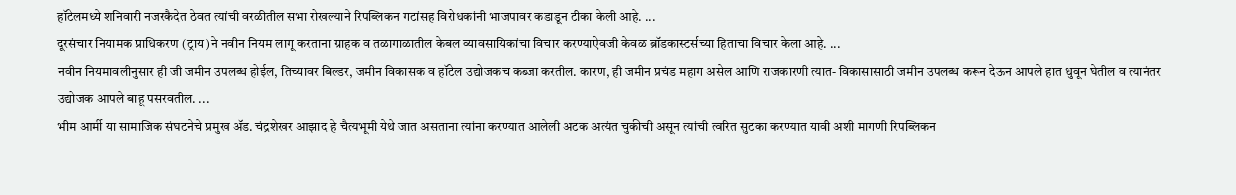हॉटेलमध्ये शनिवारी नजरकैदेत ठेवत त्यांची वरळीतील सभा रोखल्याने रिपब्लिकन गटांसह विरोधकांनी भाजपावर कडाडून टीका केली आहे. ...
दूरसंचार नियामक प्राधिकरण (ट्राय)ने नवीन नियम लागू करताना ग्राहक व तळागाळातील केबल व्यावसायिकांचा विचार करण्याऐवजी केवळ ब्रॉडकास्टर्सच्या हिताचा विचार केला आहे. ...
नवीन नियमावलीनुसार ही जी जमीन उपलब्ध होईल, तिच्यावर बिल्डर, जमीन विकासक व हॉटेल उद्योजकच कब्जा करतील. कारण, ही जमीन प्रचंड महाग असेल आणि राजकारणी त्यात- विकासासाठी जमीन उपलब्ध करून देऊन आपले हात धुवून घेतील व त्यानंतर उद्योजक आपले बाहू पसरवतील. ...
भीम आर्मी या सामाजिक संघटनेचे प्रमुख ॲड. चंद्रशेखर आझाद हे चैत्यभूमी येथे जात असताना त्यांना करण्यात आलेली अटक अत्यंत चुकीची असून त्यांची त्वरित सुटका करण्यात यावी अशी मागणी रिपब्लिकन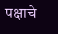पक्षाचे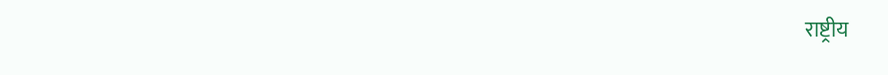राष्ट्रीय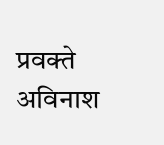प्रवक्ते अविनाश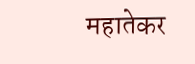महातेकर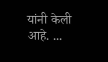यांनी केली आहे. ...